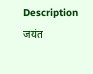Description
जयंत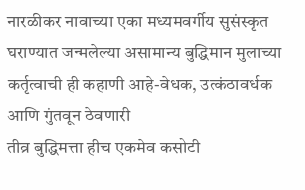नारळीकर नावाच्या एका मध्यमवर्गीय सुसंस्कृत घराण्यात जन्मलेल्या असामान्य बुद्धिमान मुलाच्या कर्तृत्वाची ही कहाणी आहे-वेधक, उत्कंठावर्धक आणि गुंतवून ठेवणारी
तीव्र बुद्धिमत्ता हीच एकमेव कसोटी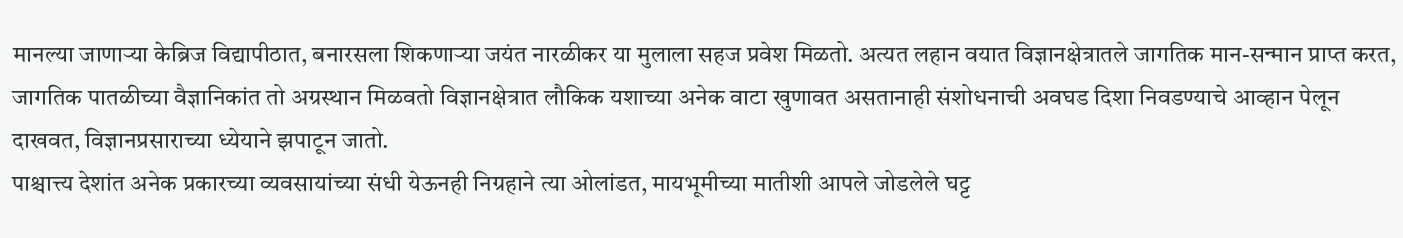मानल्या जाणाऱ्या केब्रिज विद्यापीठात, बनारसला शिकणाऱ्या जयंत नारळीकर या मुलाला सहज प्रवेश मिळतो. अत्यत लहान वयात विज्ञानक्षेत्रातले जागतिक मान-सन्मान प्राप्त करत, जागतिक पातळीच्या वैज्ञानिकांत तो अग्रस्थान मिळवतो विज्ञानक्षेत्रात लौकिक यशाच्या अनेक वाटा खुणावत असतानाही संशोधनाची अवघड दिशा निवडण्याचे आव्हान पेलून दाखवत, विज्ञानप्रसाराच्या ध्येयाने झपाटून जातो.
पाश्चात्त्य देशांत अनेक प्रकारच्या व्यवसायांच्या संधी येऊनही निग्रहाने त्या ओलांडत, मायभूमीच्या मातीशी आपले जोडलेले घट्ट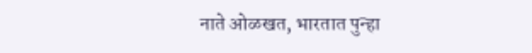नाते ओळखत, भारतात पुन्हा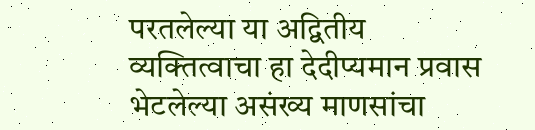परतलेल्या या अद्वितीय व्यक्तित्वाचा हा देदीप्यमान प्रवास भेटलेल्या असंख्य माणसांचा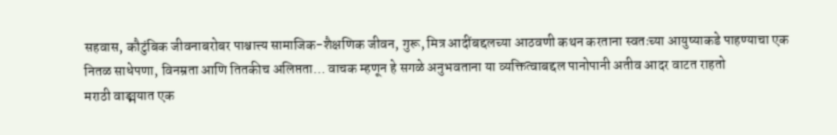सहवास, कौटुंबिक जीवनाबरोबर पाश्चात्त्य सामाजिक-शैक्षणिक जीवन, गुरू, मित्र आदींबद्दलच्या आठवणी कथन करताना स्वतःच्या आयुष्याकडे पाहण्याचा एक नितळ साधेपणा, विनम्रता आणि तितकीच अलिप्तता… वाचक म्हणून हे सगळे अनुभवताना या व्यक्तित्वाबद्दल पानोपानी अतीव आदर वाटत राहतो
मराठी वाङ्मयात एक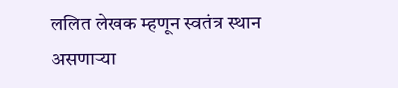ललित लेखक म्हणून स्वतंत्र स्थान असणाऱ्या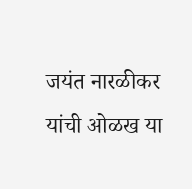जयंत नारळीकर यांची ओळख या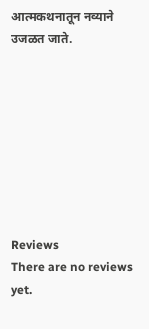आत्मकथनातून नव्याने उजळत जाते.








Reviews
There are no reviews yet.